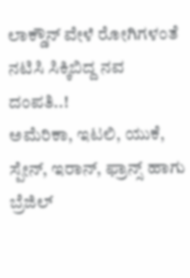ಲಾಕ್ಡೌನ್ ವೇಳೆ ರೋಗಿಗಳಂತೆ ನಟಿಸಿ ಸಿಕ್ಕಿಬಿದ್ದ ನವ ದಂಪತಿ..!
ಅಮೆರಿಕಾ, ಇಟಲಿ, ಯುಕೆ, ಸ್ಪೇನ್, ಇರಾನ್, ಫ್ರಾನ್ಸ್ ಹಾಗು ಬ್ರೆಜಿಲ್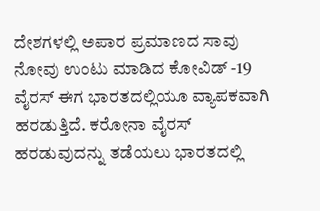ದೇಶಗಳಲ್ಲಿ ಅಪಾರ ಪ್ರಮಾಣದ ಸಾವು ನೋವು ಉಂಟು ಮಾಡಿದ ಕೋವಿಡ್ -19 ವೈರಸ್ ಈಗ ಭಾರತದಲ್ಲಿಯೂ ವ್ಯಾಪಕವಾಗಿ ಹರಡುತ್ತಿದೆ. ಕರೋನಾ ವೈರಸ್ ಹರಡುವುದನ್ನು ತಡೆಯಲು ಭಾರತದಲ್ಲಿ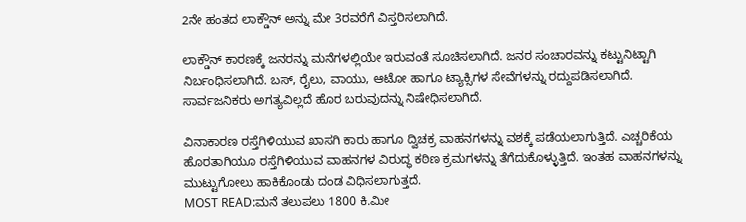2ನೇ ಹಂತದ ಲಾಕ್ಡೌನ್ ಅನ್ನು ಮೇ 3ರವರೆಗೆ ವಿಸ್ತರಿಸಲಾಗಿದೆ.

ಲಾಕ್ಡೌನ್ ಕಾರಣಕ್ಕೆ ಜನರನ್ನು ಮನೆಗಳಲ್ಲಿಯೇ ಇರುವಂತೆ ಸೂಚಿಸಲಾಗಿದೆ. ಜನರ ಸಂಚಾರವನ್ನು ಕಟ್ಟುನಿಟ್ಟಾಗಿ ನಿರ್ಬಂಧಿಸಲಾಗಿದೆ. ಬಸ್, ರೈಲು, ವಾಯು, ಆಟೋ ಹಾಗೂ ಟ್ಯಾಕ್ಸಿಗಳ ಸೇವೆಗಳನ್ನು ರದ್ದುಪಡಿಸಲಾಗಿದೆ. ಸಾರ್ವಜನಿಕರು ಅಗತ್ಯವಿಲ್ಲದೆ ಹೊರ ಬರುವುದನ್ನು ನಿಷೇಧಿಸಲಾಗಿದೆ.

ವಿನಾಕಾರಣ ರಸ್ತೆಗಿಳಿಯುವ ಖಾಸಗಿ ಕಾರು ಹಾಗೂ ದ್ವಿಚಕ್ರ ವಾಹನಗಳನ್ನು ವಶಕ್ಕೆ ಪಡೆಯಲಾಗುತ್ತಿದೆ. ಎಚ್ಚರಿಕೆಯ ಹೊರತಾಗಿಯೂ ರಸ್ತೆಗಿಳಿಯುವ ವಾಹನಗಳ ವಿರುದ್ಧ ಕಠಿಣ ಕ್ರಮಗಳನ್ನು ತೆಗೆದುಕೊಳ್ಳುತ್ತಿದೆ. ಇಂತಹ ವಾಹನಗಳನ್ನು ಮುಟ್ಟುಗೋಲು ಹಾಕಿಕೊಂಡು ದಂಡ ವಿಧಿಸಲಾಗುತ್ತದೆ.
MOST READ:ಮನೆ ತಲುಪಲು 1800 ಕಿ.ಮೀ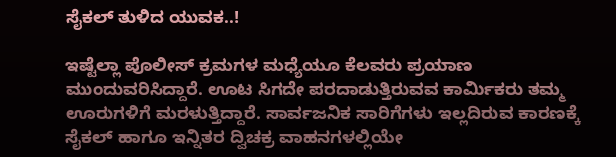ಸೈಕಲ್ ತುಳಿದ ಯುವಕ..!

ಇಷ್ಟೆಲ್ಲಾ ಪೊಲೀಸ್ ಕ್ರಮಗಳ ಮಧ್ಯೆಯೂ ಕೆಲವರು ಪ್ರಯಾಣ ಮುಂದುವರಿಸಿದ್ದಾರೆ. ಊಟ ಸಿಗದೇ ಪರದಾಡುತ್ತಿರುವವ ಕಾರ್ಮಿಕರು ತಮ್ಮ ಊರುಗಳಿಗೆ ಮರಳುತ್ತಿದ್ದಾರೆ. ಸಾರ್ವಜನಿಕ ಸಾರಿಗೆಗಳು ಇಲ್ಲದಿರುವ ಕಾರಣಕ್ಕೆ ಸೈಕಲ್ ಹಾಗೂ ಇನ್ನಿತರ ದ್ವಿಚಕ್ರ ವಾಹನಗಳಲ್ಲಿಯೇ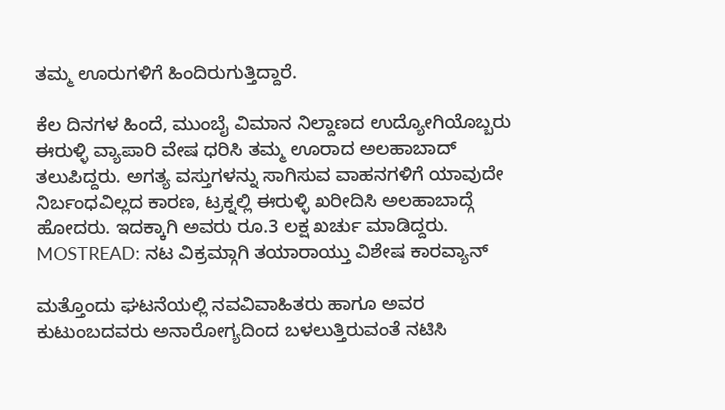ತಮ್ಮ ಊರುಗಳಿಗೆ ಹಿಂದಿರುಗುತ್ತಿದ್ದಾರೆ.

ಕೆಲ ದಿನಗಳ ಹಿಂದೆ, ಮುಂಬೈ ವಿಮಾನ ನಿಲ್ದಾಣದ ಉದ್ಯೋಗಿಯೊಬ್ಬರು ಈರುಳ್ಳಿ ವ್ಯಾಪಾರಿ ವೇಷ ಧರಿಸಿ ತಮ್ಮ ಊರಾದ ಅಲಹಾಬಾದ್ ತಲುಪಿದ್ದರು. ಅಗತ್ಯ ವಸ್ತುಗಳನ್ನು ಸಾಗಿಸುವ ವಾಹನಗಳಿಗೆ ಯಾವುದೇ ನಿರ್ಬಂಧವಿಲ್ಲದ ಕಾರಣ, ಟ್ರಕ್ನಲ್ಲಿ ಈರುಳ್ಳಿ ಖರೀದಿಸಿ ಅಲಹಾಬಾದ್ಗೆ ಹೋದರು. ಇದಕ್ಕಾಗಿ ಅವರು ರೂ.3 ಲಕ್ಷ ಖರ್ಚು ಮಾಡಿದ್ದರು.
MOSTREAD: ನಟ ವಿಕ್ರಮ್ಗಾಗಿ ತಯಾರಾಯ್ತು ವಿಶೇಷ ಕಾರವ್ಯಾನ್

ಮತ್ತೊಂದು ಘಟನೆಯಲ್ಲಿ ನವವಿವಾಹಿತರು ಹಾಗೂ ಅವರ ಕುಟುಂಬದವರು ಅನಾರೋಗ್ಯದಿಂದ ಬಳಲುತ್ತಿರುವಂತೆ ನಟಿಸಿ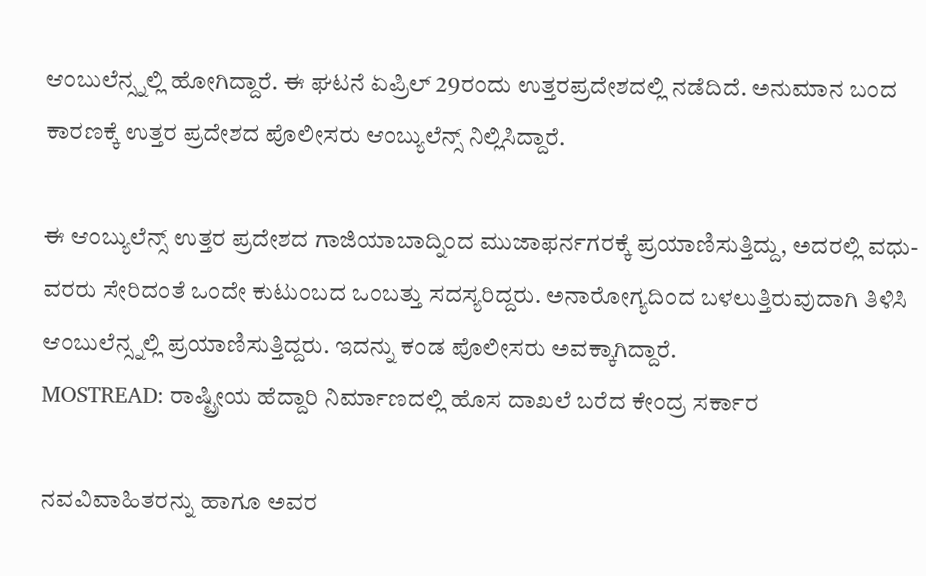ಆಂಬುಲೆನ್ಸ್ನಲ್ಲಿ ಹೋಗಿದ್ದಾರೆ. ಈ ಘಟನೆ ಏಪ್ರಿಲ್ 29ರಂದು ಉತ್ತರಪ್ರದೇಶದಲ್ಲಿ ನಡೆದಿದೆ. ಅನುಮಾನ ಬಂದ ಕಾರಣಕ್ಕೆ ಉತ್ತರ ಪ್ರದೇಶದ ಪೊಲೀಸರು ಆಂಬ್ಯುಲೆನ್ಸ್ ನಿಲ್ಲಿಸಿದ್ದಾರೆ.

ಈ ಆಂಬ್ಯುಲೆನ್ಸ್ ಉತ್ತರ ಪ್ರದೇಶದ ಗಾಜಿಯಾಬಾದ್ನಿಂದ ಮುಜಾಫರ್ನಗರಕ್ಕೆ ಪ್ರಯಾಣಿಸುತ್ತಿದ್ದು, ಅದರಲ್ಲಿ ವಧು-ವರರು ಸೇರಿದಂತೆ ಒಂದೇ ಕುಟುಂಬದ ಒಂಬತ್ತು ಸದಸ್ಯರಿದ್ದರು. ಅನಾರೋಗ್ಯದಿಂದ ಬಳಲುತ್ತಿರುವುದಾಗಿ ತಿಳಿಸಿ ಆಂಬುಲೆನ್ಸ್ನಲ್ಲಿ ಪ್ರಯಾಣಿಸುತ್ತಿದ್ದರು. ಇದನ್ನು ಕಂಡ ಪೊಲೀಸರು ಅವಕ್ಕಾಗಿದ್ದಾರೆ.
MOSTREAD: ರಾಷ್ಟ್ರೀಯ ಹೆದ್ದಾರಿ ನಿರ್ಮಾಣದಲ್ಲಿ ಹೊಸ ದಾಖಲೆ ಬರೆದ ಕೇಂದ್ರ ಸರ್ಕಾರ

ನವವಿವಾಹಿತರನ್ನು ಹಾಗೂ ಅವರ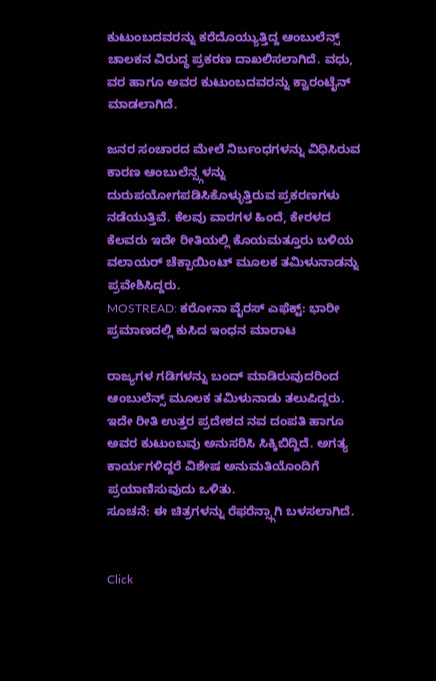ಕುಟುಂಬದವರನ್ನು ಕರೆದೊಯ್ಯುತ್ತಿದ್ದ ಆಂಬುಲೆನ್ಸ್ ಚಾಲಕನ ವಿರುದ್ಧ ಪ್ರಕರಣ ದಾಖಲಿಸಲಾಗಿದೆ. ವಧು, ವರ ಹಾಗೂ ಅವರ ಕುಟುಂಬದವರನ್ನು ಕ್ವಾರಂಟೈನ್ ಮಾಡಲಾಗಿದೆ.

ಜನರ ಸಂಚಾರದ ಮೇಲೆ ನಿರ್ಬಂಧಗಳನ್ನು ವಿಧಿಸಿರುವ ಕಾರಣ ಆಂಬುಲೆನ್ಸ್ಗಳನ್ನು ದುರುಪಯೋಗಪಡಿಸಿಕೊಳ್ಳುತ್ತಿರುವ ಪ್ರಕರಣಗಳು ನಡೆಯುತ್ತಿವೆ. ಕೆಲವು ವಾರಗಳ ಹಿಂದೆ, ಕೇರಳದ ಕೆಲವರು ಇದೇ ರೀತಿಯಲ್ಲಿ ಕೊಯಮತ್ತೂರು ಬಳಿಯ ವಲಾಯರ್ ಚೆಕ್ಪಾಯಿಂಟ್ ಮೂಲಕ ತಮಿಳುನಾಡನ್ನು ಪ್ರವೇಶಿಸಿದ್ದರು.
MOSTREAD: ಕರೋನಾ ವೈರಸ್ ಎಫೆಕ್ಟ್: ಭಾರೀ ಪ್ರಮಾಣದಲ್ಲಿ ಕುಸಿದ ಇಂಧನ ಮಾರಾಟ

ರಾಜ್ಯಗಳ ಗಡಿಗಳನ್ನು ಬಂದ್ ಮಾಡಿರುವುದರಿಂದ ಆಂಬುಲೆನ್ಸ್ ಮೂಲಕ ತಮಿಳುನಾಡು ತಲುಪಿದ್ದರು. ಇದೇ ರೀತಿ ಉತ್ತರ ಪ್ರದೇಶದ ನವ ದಂಪತಿ ಹಾಗೂ ಅವರ ಕುಟುಂಬವು ಅನುಸರಿಸಿ ಸಿಕ್ಕಿಬಿದ್ದಿದೆ. ಅಗತ್ಯ ಕಾರ್ಯಗಳಿದ್ದರೆ ವಿಶೇಷ ಅನುಮತಿಯೊಂದಿಗೆ ಪ್ರಯಾಣಿಸುವುದು ಒಳಿತು.
ಸೂಚನೆ: ಈ ಚಿತ್ರಗಳನ್ನು ರೆಫರೆನ್ಸ್ಗಾಗಿ ಬಳಸಲಾಗಿದೆ.


Click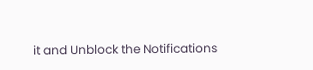it and Unblock the Notifications